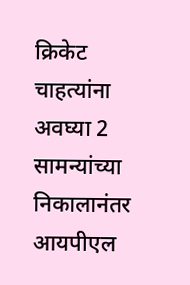क्रिकेट चाहत्यांना अवघ्या 2 सामन्यांच्या निकालानंतर आयपीएल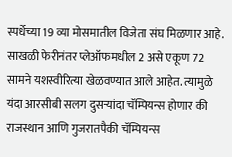स्पर्धेच्या 19 व्या मोसमातील विजेता संघ मिळणार आहे. साखळी फेरीनंतर प्लेऑफमधील 2 असे एकूण 72 सामने यशस्वीरित्या खेळवण्यात आले आहेत. त्यामुळे यंदा आरसीबी सलग दुसऱ्यांदा चॅम्पियन्स होणार की राजस्थान आणि गुजरातपैकी चॅम्पियन्स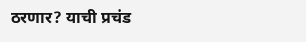ठरणार? याची प्रचंड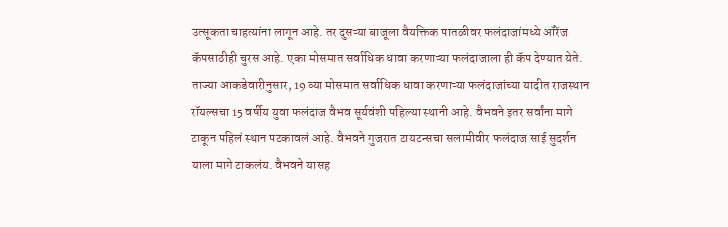उत्सूकता चाहत्यांना लागून आहे. तर दुसऱ्या बाजूला वैयक्तिक पातळीवर फलंदाजांमध्ये ऑरेंज कॅपसाठीही चुरस आहे. एका मोसमात सर्वाधिक धावा करणाऱ्या फलंदाजाला ही कॅप देण्यात येते. ताज्या आकडेवारीनुसार, 19 व्या मोसमात सर्वाधिक धावा करणाऱ्या फलंदाजांच्या यादीत राजस्थान रॉयल्सचा 15 वर्षीय युवा फलंदाज वैभव सूर्यवंशी पहिल्या स्थानी आहे. वैभवने इतर सर्वांना मागे टाकून पहिलं स्थान पटकावलं आहे. वैभवने गुजरात टायटन्सचा सलामीवीर फलंदाज साई सुदर्शन याला मागे टाकलंय. वैभवने यासह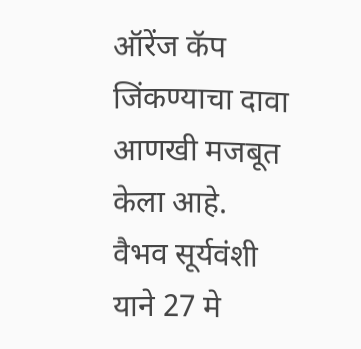ऑरेंज कॅप जिंकण्याचा दावा आणखी मजबूत केला आहे.
वैभव सूर्यवंशी याने 27 मे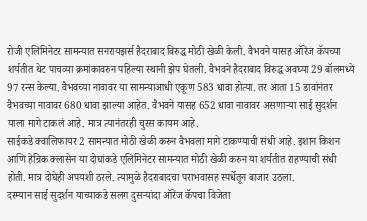रोजी एलिमिनेटर सामन्यात सनरायझर्स हैदराबाद विरुद्ध मोठी खेळी केली. वैभवने यासह ऑरेंज कॅपच्या शर्यतीत थेट पाचव्या क्रमांकावरुन पहिल्या स्थानी झेप घेतली. वैभवने हैदराबाद विरुद्ध अवघ्या 29 बॉलमध्ये 97 रन्स केल्या. वैभवच्या नावावर या सामन्याआधी एकूण 583 धावा होत्या. तर आता 15 डावांनंतर वैभवच्या नावावर 680 धावा झाल्या आहेत. वैभवने यासह 652 धावा नावावर असणाऱ्या साई सुदर्शन याला मागे टाकलं आहे. मात्र त्यानंतरही चुरस कायम आहे.
साईकडे क्वालिफायर 2 सामन्यात मोठी खेळी करुन वैभवला मागे टाकण्याची संधी आहे. इशान किशन आणि हेन्रिक क्लासेन या दोघांकडे एलिमिनेटर सामन्यात मोठी खेळी करुन या शर्यतीत राहण्याची संधी होती. मात्र दोघेही अपयशी ठरले. त्यामुळे हैदराबादचा पराभवासह स्पर्धेतून बाजार उठला.
दरम्यान साई सुदर्शन याच्याकडे सलग दुसऱ्यांदा ऑरेंज कॅपचा विजेता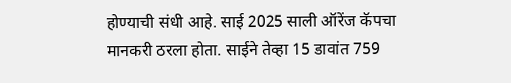होण्याची संधी आहे. साई 2025 साली ऑरेंज कॅपचा मानकरी ठरला होता. साईने तेव्हा 15 डावांत 759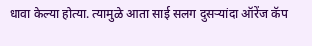धावा केल्या होत्या. त्यामुळे आता साई सलग दुसऱ्यांदा ऑरेंज कॅप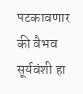पटकावणार की वैभव सूर्यवंशी हा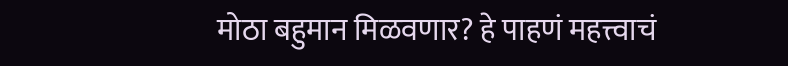मोठा बहुमान मिळवणार? हे पाहणं महत्त्वाचं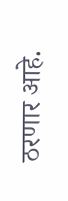ठरणार आहे.